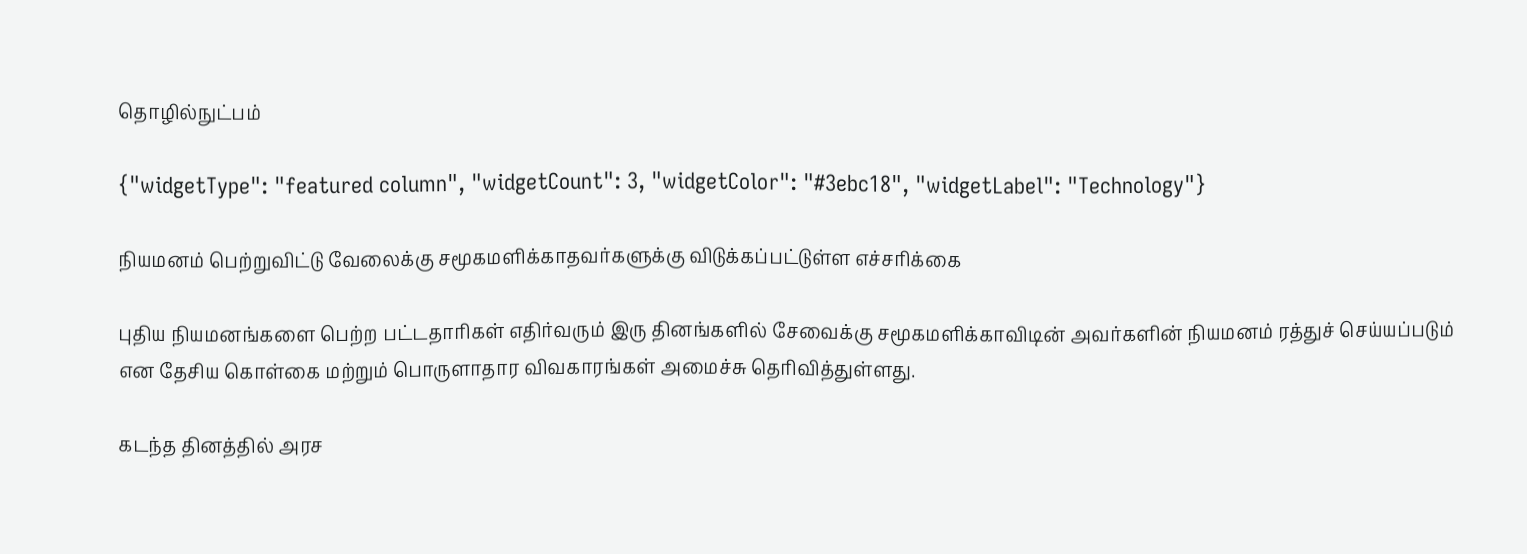தொழில்நுட்பம்

{"widgetType": "featured column", "widgetCount": 3, "widgetColor": "#3ebc18", "widgetLabel": "Technology"}

நியமனம் பெற்றுவிட்டு வேலைக்கு சமூகமளிக்காதவர்களுக்கு விடுக்கப்பட்டுள்ள எச்சரிக்கை

புதிய நியமனங்களை பெற்ற பட்டதாரிகள் எதிர்வரும் இரு தினங்களில் சேவைக்கு சமூகமளிக்காவிடின் அவர்களின் நியமனம் ரத்துச் செய்யப்படும் என தேசிய கொள்கை மற்றும் பொருளாதார விவகாரங்கள் அமைச்சு தெரிவித்துள்ளது.

கடந்த தினத்தில் அரச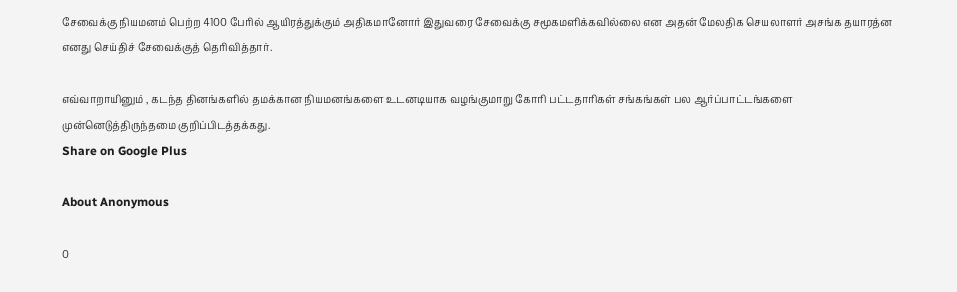சேவைக்கு நியமனம் பெற்ற 4100 பேரில் ஆயிரத்துக்கும் அதிகமானோர் இதுவரை சேவைக்கு சமூகமளிக்கவில்லை என அதன் மேலதிக செயலாளர் அசங்க தயாரத்ன எனது செய்திச் சேவைக்குத் தெரிவித்தார்.

எவ்வாறாயினும் , கடந்த தினங்களில் தமக்கான நியமனங்களை உடனடியாக வழங்குமாறு கோரி பட்டதாரிகள் சங்கங்கள் பல ஆர்ப்பாட்டங்களை முன்னெடுத்திருந்தமை குறிப்பிடத்தக்கது.
Share on Google Plus

About Anonymous

0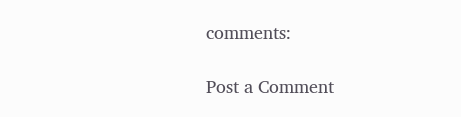comments:

Post a Comment